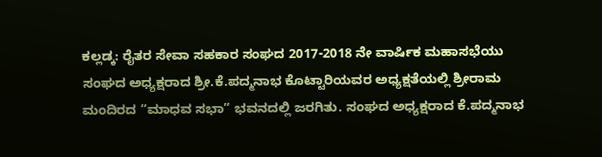ಕಲ್ಲಡ್ಕ: ರೈತರ ಸೇವಾ ಸಹಕಾರ ಸಂಘದ 2017-2018 ನೇ ವಾರ್ಷಿಕ ಮಹಾಸಭೆಯು ಸಂಘದ ಅಧ್ಯಕ್ಷರಾದ ಶ್ರೀ.ಕೆ.ಪದ್ಮನಾಭ ಕೊಟ್ಟಾರಿಯವರ ಅಧ್ಯಕ್ಷತೆಯಲ್ಲಿ ಶ್ರೀರಾಮ ಮಂದಿರದ “ಮಾಧವ ಸಭಾ” ಭವನದಲ್ಲಿ ಜರಗಿತು. ಸಂಘದ ಅಧ್ಯಕ್ಷರಾದ ಕೆ.ಪದ್ಮನಾಭ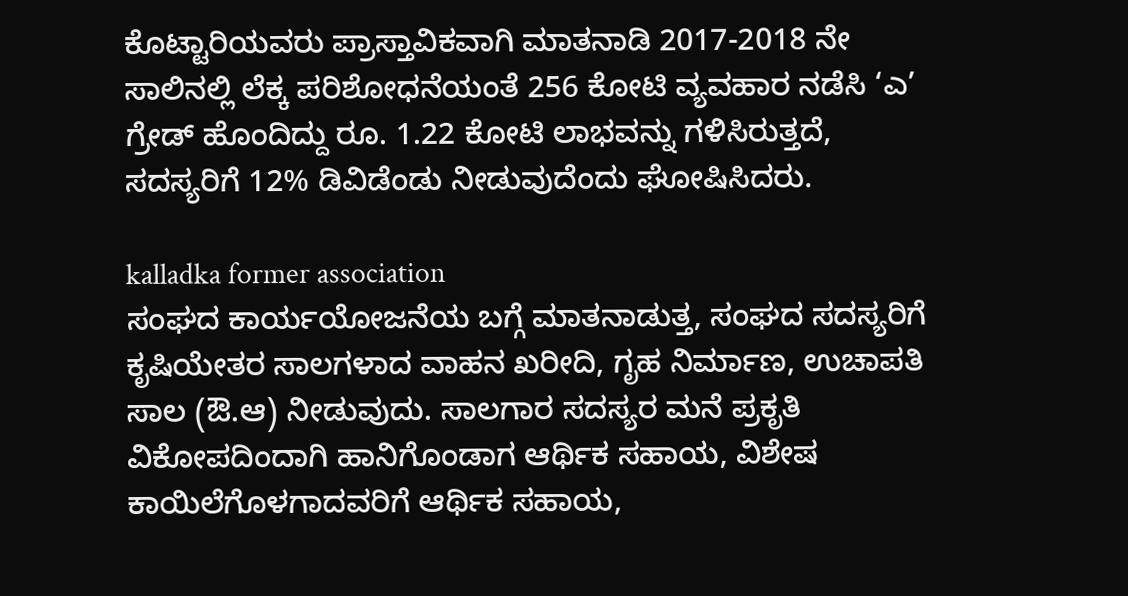ಕೊಟ್ಟಾರಿಯವರು ಪ್ರಾಸ್ತಾವಿಕವಾಗಿ ಮಾತನಾಡಿ 2017-2018 ನೇ ಸಾಲಿನಲ್ಲಿ ಲೆಕ್ಕ ಪರಿಶೋಧನೆಯಂತೆ 256 ಕೋಟಿ ವ್ಯವಹಾರ ನಡೆಸಿ ‘ಎ’ ಗ್ರೇಡ್ ಹೊಂದಿದ್ದು ರೂ. 1.22 ಕೋಟಿ ಲಾಭವನ್ನು ಗಳಿಸಿರುತ್ತದೆ, ಸದಸ್ಯರಿಗೆ 12% ಡಿವಿಡೆಂಡು ನೀಡುವುದೆಂದು ಘೋಷಿಸಿದರು.

kalladka former association
ಸಂಘದ ಕಾರ್ಯಯೋಜನೆಯ ಬಗ್ಗೆ ಮಾತನಾಡುತ್ತ, ಸಂಘದ ಸದಸ್ಯರಿಗೆ ಕೃಷಿಯೇತರ ಸಾಲಗಳಾದ ವಾಹನ ಖರೀದಿ, ಗೃಹ ನಿರ್ಮಾಣ, ಉಚಾಪತಿ ಸಾಲ (ಔ.ಆ) ನೀಡುವುದು. ಸಾಲಗಾರ ಸದಸ್ಯರ ಮನೆ ಪ್ರಕೃತಿ ವಿಕೋಪದಿಂದಾಗಿ ಹಾನಿಗೊಂಡಾಗ ಆರ್ಥಿಕ ಸಹಾಯ, ವಿಶೇಷ ಕಾಯಿಲೆಗೊಳಗಾದವರಿಗೆ ಆರ್ಥಿಕ ಸಹಾಯ,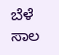ಬೆಳೆ ಸಾಲ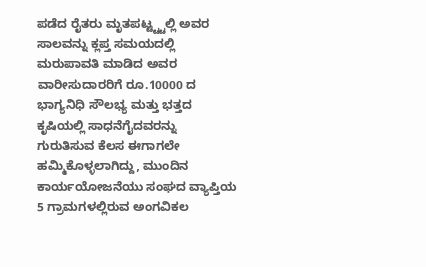ಪಡೆದ ರೈತರು ಮೃತಪಟ್ಟ್ಟ್ಟಲ್ಲಿ ಅವರ ಸಾಲವನ್ನು ಕ್ಲಪ್ತ ಸಮಯದಲ್ಲಿ ಮರುಪಾವತಿ ಮಾಡಿದ ಅವರ ವಾರೀಸುದಾರರಿಗೆ ರೂ.10000 ದ ಭಾಗ್ಯನಿಧಿ ಸೌಲಭ್ಯ ಮತ್ತು ಭತ್ತದ ಕೃಷಿಯಲ್ಲಿ ಸಾಧನೆಗೈದವರನ್ನು ಗುರುತಿಸುವ ಕೆಲಸ ಈಗಾಗಲೇ ಹಮ್ಮಿಕೊಳ್ಳಲಾಗಿದ್ದು, ಮುಂದಿನ ಕಾರ್ಯಯೋಜನೆಯು ಸಂಘದ ವ್ಯಾಪ್ತಿಯ 5 ಗ್ರಾಮಗಳಲ್ಲಿರುವ ಅಂಗವಿಕಲ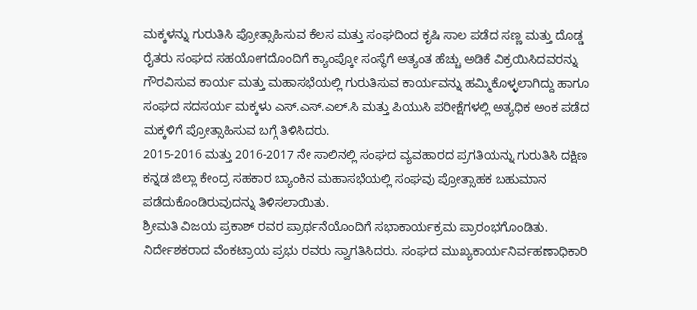ಮಕ್ಕಳನ್ನು ಗುರುತಿಸಿ ಪ್ರೋತ್ಸಾಹಿಸುವ ಕೆಲಸ ಮತ್ತು ಸಂಘದಿಂದ ಕೃಷಿ ಸಾಲ ಪಡೆದ ಸಣ್ಣ ಮತ್ತು ದೊಡ್ಡ ರೈತರು ಸಂಘದ ಸಹಯೋಗದೊಂದಿಗೆ ಕ್ಯಾಂಪ್ಕೋ ಸಂಸ್ಥೆಗೆ ಅತ್ಯಂತ ಹೆಚ್ಚು ಅಡಿಕೆ ವಿಕ್ರಯಿಸಿದವರನ್ನು ಗೌರವಿಸುವ ಕಾರ್ಯ ಮತ್ತು ಮಹಾಸಭೆಯಲ್ಲಿ ಗುರುತಿಸುವ ಕಾರ್ಯವನ್ನು ಹಮ್ಮಿಕೊಳ್ಳಲಾಗಿದ್ದು ಹಾಗೂ ಸಂಘದ ಸದಸರ್ಯ ಮಕ್ಕಳು ಎಸ್.ಎಸ್.ಎಲ್.ಸಿ ಮತ್ತು ಪಿಯುಸಿ ಪರೀಕ್ಷೆಗಳಲ್ಲಿ ಅತ್ಯಧಿಕ ಅಂಕ ಪಡೆದ ಮಕ್ಕಳಿಗೆ ಪ್ರೋತ್ಸಾಹಿಸುವ ಬಗ್ಗೆ ತಿಳಿಸಿದರು.
2015-2016 ಮತ್ತು 2016-2017 ನೇ ಸಾಲಿನಲ್ಲಿ ಸಂಘದ ವ್ಯವಹಾರದ ಪ್ರಗತಿಯನ್ನು ಗುರುತಿಸಿ ದಕ್ಷಿಣ ಕನ್ನಡ ಜಿಲ್ಲಾ ಕೇಂದ್ರ ಸಹಕಾರ ಬ್ಯಾಂಕಿನ ಮಹಾಸಭೆಯಲ್ಲಿ ಸಂಘವು ಪ್ರೋತ್ಸಾಹಕ ಬಹುಮಾನ ಪಡೆದುಕೊಂಡಿರುವುದನ್ನು ತಿಳಿಸಲಾಯಿತು.
ಶ್ರೀಮತಿ ವಿಜಯ ಪ್ರಕಾಶ್ ರವರ ಪ್ರಾರ್ಥನೆಯೊಂದಿಗೆ ಸಭಾಕಾರ್ಯಕ್ರಮ ಪ್ರಾರಂಭಗೊಂಡಿತು. ನಿರ್ದೇಶಕರಾದ ವೆಂಕಟ್ರಾಯ ಪ್ರಭು ರವರು ಸ್ವಾಗತಿಸಿದರು. ಸಂಘದ ಮುಖ್ಯಕಾರ್ಯನಿರ್ವಹಣಾಧಿಕಾರಿ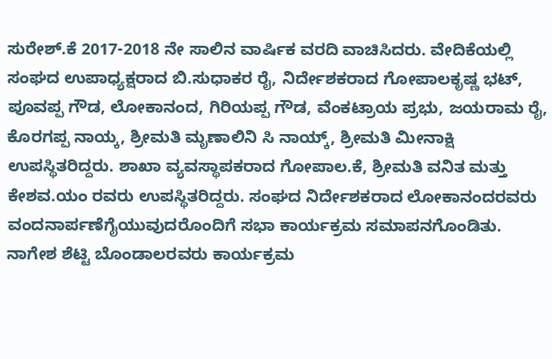ಸುರೇಶ್.ಕೆ 2017-2018 ನೇ ಸಾಲಿನ ವಾರ್ಷಿಕ ವರದಿ ವಾಚಿಸಿದರು. ವೇದಿಕೆಯಲ್ಲಿ ಸಂಘದ ಉಪಾಧ್ಯಕ್ಷರಾದ ಬಿ.ಸುಧಾಕರ ರೈ, ನಿರ್ದೇಶಕರಾದ ಗೋಪಾಲಕೃಷ್ಣ ಭಟ್, ಪೂವಪ್ಪ ಗೌಡ, ಲೋಕಾನಂದ, ಗಿರಿಯಪ್ಪ ಗೌಡ, ವೆಂಕಟ್ರಾಯ ಪ್ರಭು, ಜಯರಾಮ ರೈ, ಕೊರಗಪ್ಪ ನಾಯ್ಕ, ಶ್ರೀಮತಿ ಮೃಣಾಲಿನಿ ಸಿ ನಾಯ್ಕ್, ಶ್ರೀಮತಿ ಮೀನಾಕ್ಷಿ ಉಪಸ್ಥಿತರಿದ್ದರು. ಶಾಖಾ ವ್ಯವಸ್ಥಾಪಕರಾದ ಗೋಪಾಲ.ಕೆ, ಶ್ರೀಮತಿ ವನಿತ ಮತ್ತು ಕೇಶವ.ಯಂ ರವರು ಉಪಸ್ಥಿತರಿದ್ದರು. ಸಂಘದ ನಿರ್ದೇಶಕರಾದ ಲೋಕಾನಂದರವರು ವಂದನಾರ್ಪಣೆಗೈಯುವುದರೊಂದಿಗೆ ಸಭಾ ಕಾರ್ಯಕ್ರಮ ಸಮಾಪನಗೊಂಡಿತು. ನಾಗೇಶ ಶೆಟ್ಟಿ ಬೊಂಡಾಲರವರು ಕಾರ್ಯಕ್ರಮ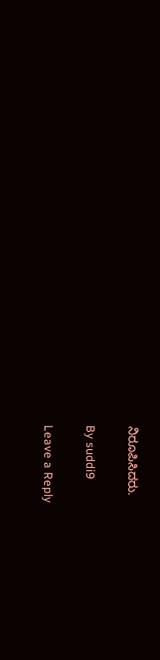ನಿರೂಪಿಸಿದರು.

By suddi9

Leave a Reply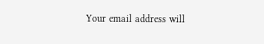Your email address will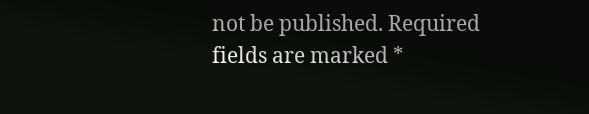not be published. Required fields are marked *